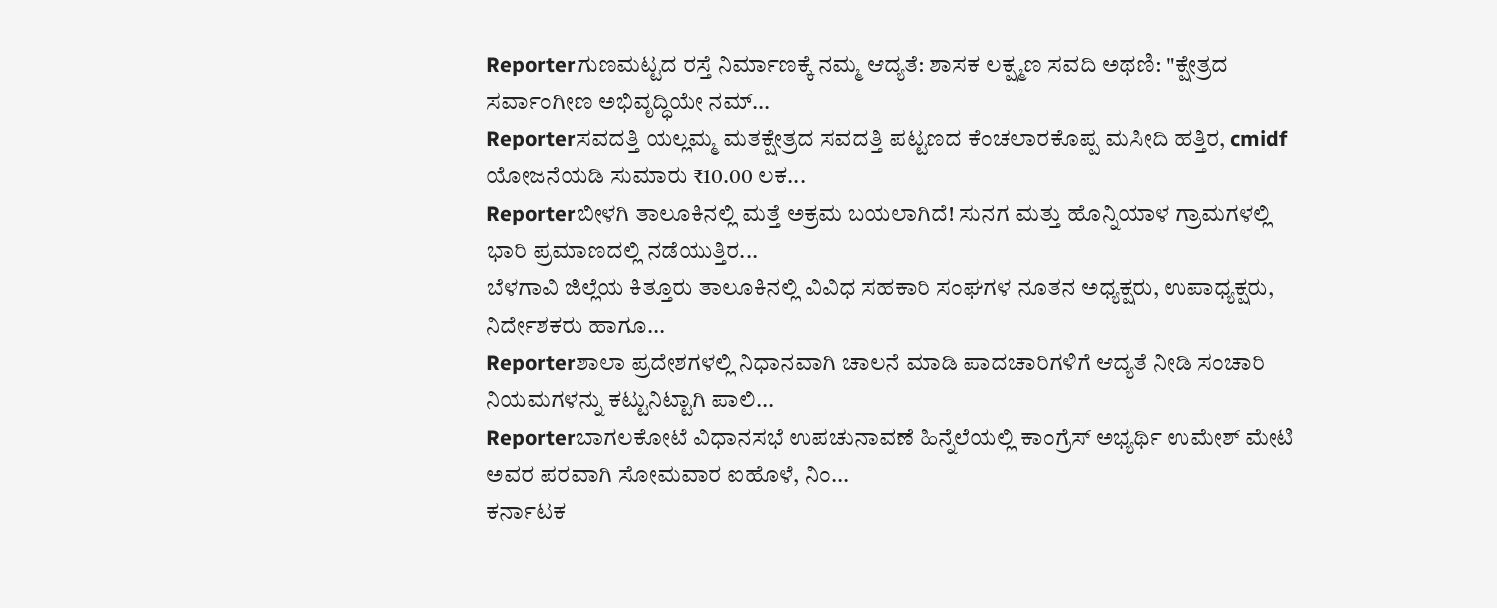Reporterಗುಣಮಟ್ಟದ ರಸ್ತೆ ನಿರ್ಮಾಣಕ್ಕೆ ನಮ್ಮ ಆದ್ಯತೆ: ಶಾಸಕ ಲಕ್ಷ್ಮಣ ಸವದಿ ಅಥಣಿ: "ಕ್ಷೇತ್ರದ ಸರ್ವಾಂಗೀಣ ಅಭಿವೃದ್ಧಿಯೇ ನಮ್...
Reporterಸವದತ್ತಿ ಯಲ್ಲಮ್ಮ ಮತಕ್ಷೇತ್ರದ ಸವದತ್ತಿ ಪಟ್ಟಣದ ಕೆಂಚಲಾರಕೊಪ್ಪ ಮಸೀದಿ ಹತ್ತಿರ, cmidf ಯೋಜನೆಯಡಿ ಸುಮಾರು ₹10.00 ಲಕ...
Reporterಬೀಳಗಿ ತಾಲೂಕಿನಲ್ಲಿ ಮತ್ತೆ ಅಕ್ರಮ ಬಯಲಾಗಿದೆ! ಸುನಗ ಮತ್ತು ಹೊನ್ನಿಯಾಳ ಗ್ರಾಮಗಳಲ್ಲಿ ಭಾರಿ ಪ್ರಮಾಣದಲ್ಲಿ ನಡೆಯುತ್ತಿರ...
ಬೆಳಗಾವಿ ಜಿಲ್ಲೆಯ ಕಿತ್ತೂರು ತಾಲೂಕಿನಲ್ಲಿ ವಿವಿಧ ಸಹಕಾರಿ ಸಂಘಗಳ ನೂತನ ಅಧ್ಯಕ್ಷರು, ಉಪಾಧ್ಯಕ್ಷರು, ನಿರ್ದೇಶಕರು ಹಾಗೂ...
Reporterಶಾಲಾ ಪ್ರದೇಶಗಳಲ್ಲಿ ನಿಧಾನವಾಗಿ ಚಾಲನೆ ಮಾಡಿ ಪಾದಚಾರಿಗಳಿಗೆ ಆದ್ಯತೆ ನೀಡಿ ಸಂಚಾರಿ ನಿಯಮಗಳನ್ನು ಕಟ್ಟುನಿಟ್ಟಾಗಿ ಪಾಲಿ...
Reporterಬಾಗಲಕೋಟೆ ವಿಧಾನಸಭೆ ಉಪಚುನಾವಣೆ ಹಿನ್ನೆಲೆಯಲ್ಲಿ ಕಾಂಗ್ರೆಸ್ ಅಭ್ಯರ್ಥಿ ಉಮೇಶ್ ಮೇಟಿ ಅವರ ಪರವಾಗಿ ಸೋಮವಾರ ಐಹೊಳೆ, ನಿಂ...
ಕರ್ನಾಟಕ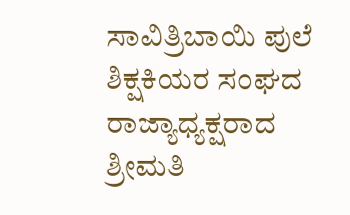ಸಾವಿತ್ರಿಬಾಯಿ ಪುಲೆ ಶಿಕ್ಷಕಿಯರ ಸಂಘದ ರಾಜ್ಯಾಧ್ಯಕ್ಷರಾದ ಶ್ರೀಮತಿ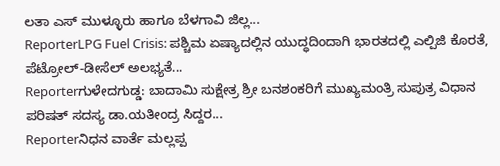ಲತಾ ಎಸ್ ಮುಳ್ಳೂರು ಹಾಗೂ ಬೆಳಗಾವಿ ಜಿಲ್ಲ...
ReporterLPG Fuel Crisis: ಪಶ್ಚಿಮ ಏಷ್ಯಾದಲ್ಲಿನ ಯುದ್ಧದಿಂದಾಗಿ ಭಾರತದಲ್ಲಿ ಎಲ್ಪಿಜಿ ಕೊರತೆ, ಪೆಟ್ರೋಲ್-ಡೀಸೆಲ್ ಅಲಭ್ಯತೆ...
Reporterಗುಳೇದಗುಡ್ಡ: ಬಾದಾಮಿ ಸುಕ್ಷೇತ್ರ ಶ್ರೀ ಬನಶಂಕರಿಗೆ ಮುಖ್ಯಮಂತ್ರಿ ಸುಪುತ್ರ ವಿಧಾನ ಪರಿಷತ್ ಸದಸ್ಯ ಡಾ.ಯತೀಂದ್ರ ಸಿದ್ದರ...
Reporterನಿಧನ ವಾರ್ತೆ ಮಲ್ಲಪ್ಪ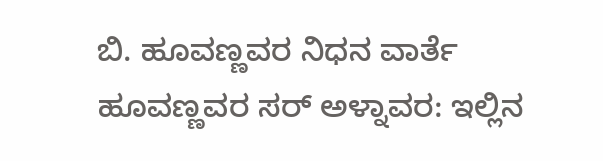ಬಿ. ಹೂವಣ್ಣವರ ನಿಧನ ವಾರ್ತೆ ಹೂವಣ್ಣವರ ಸರ್ ಅಳ್ನಾವರ: ಇಲ್ಲಿನ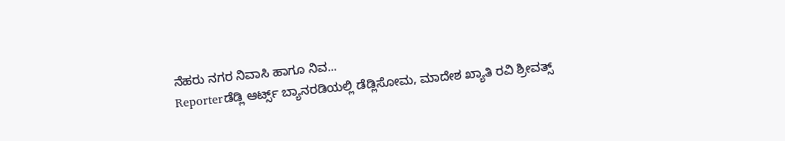ನೆಹರು ನಗರ ನಿವಾಸಿ ಹಾಗೂ ನಿವ...
Reporterಡೆಡ್ಲಿ ಆರ್ಟ್ಸ್ ಬ್ಯಾನರಡಿಯಲ್ಲಿ ಡೆಡ್ಲಿಸೋಮ, ಮಾದೇಶ ಖ್ಯಾತಿ ರವಿ ಶ್ರೀವತ್ಸ್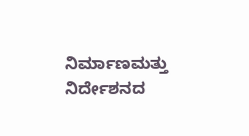ನಿರ್ಮಾಣಮತ್ತು ನಿರ್ದೇಶನದ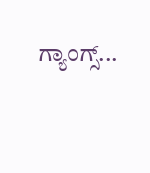ಗ್ಯಾಂಗ್ಸ್...